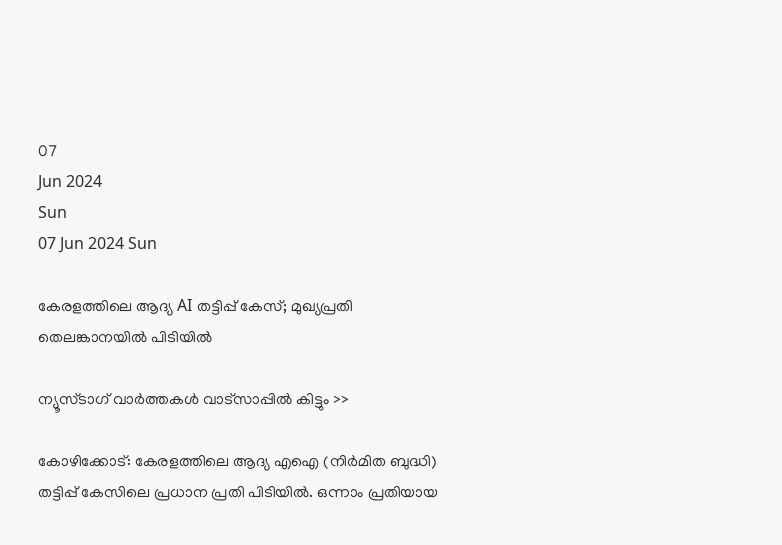07
Jun 2024
Sun
07 Jun 2024 Sun

കേരളത്തിലെ ആദ്യ AI തട്ടിപ്പ് കേസ്; മുഖ്യപ്രതി തെലങ്കാനയില്‍ പിടിയില്‍

ന്യൂസ്ടാഗ് വാര്‍ത്തകള്‍ വാട്‌സാപ്പില്‍ കിട്ടും >>

കോഴിക്കോട്: കേരളത്തിലെ ആദ്യ എഐ (നിര്‍മിത ബുദ്ധി) തട്ടിപ്പ് കേസിലെ പ്രധാന പ്രതി പിടിയില്‍. ഒന്നാം പ്രതിയായ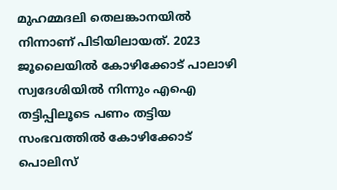മുഹമ്മദലി തെലങ്കാനയില്‍ നിന്നാണ് പിടിയിലായത്. 2023 ജൂലൈയില്‍ കോഴിക്കോട് പാലാഴി സ്വദേശിയില്‍ നിന്നും എഐ തട്ടിപ്പിലൂടെ പണം തട്ടിയ സംഭവത്തില്‍ കോഴിക്കോട് പൊലിസ്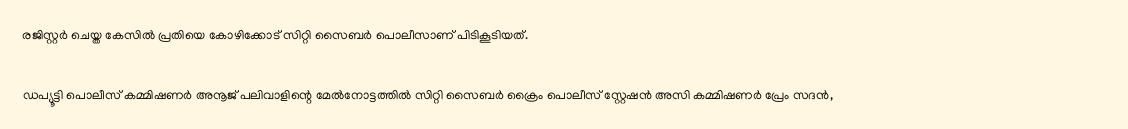രജിസ്റ്റര്‍ ചെയ്ത കേസില്‍ പ്രതിയെ കോഴിക്കോട് സിറ്റി സൈബര്‍ പൊലീസാണ് പിടികൂടിയത്.

ഡപ്യൂട്ടി പൊലീസ് കമ്മിഷണര്‍ അനൂജ് പലിവാളിന്റെ മേല്‍നോട്ടത്തില്‍ സിറ്റി സൈബര്‍ ക്രൈം പൊലീസ് സ്റ്റേഷന്‍ അസി കമ്മിഷണര്‍ പ്രേം സദന്‍,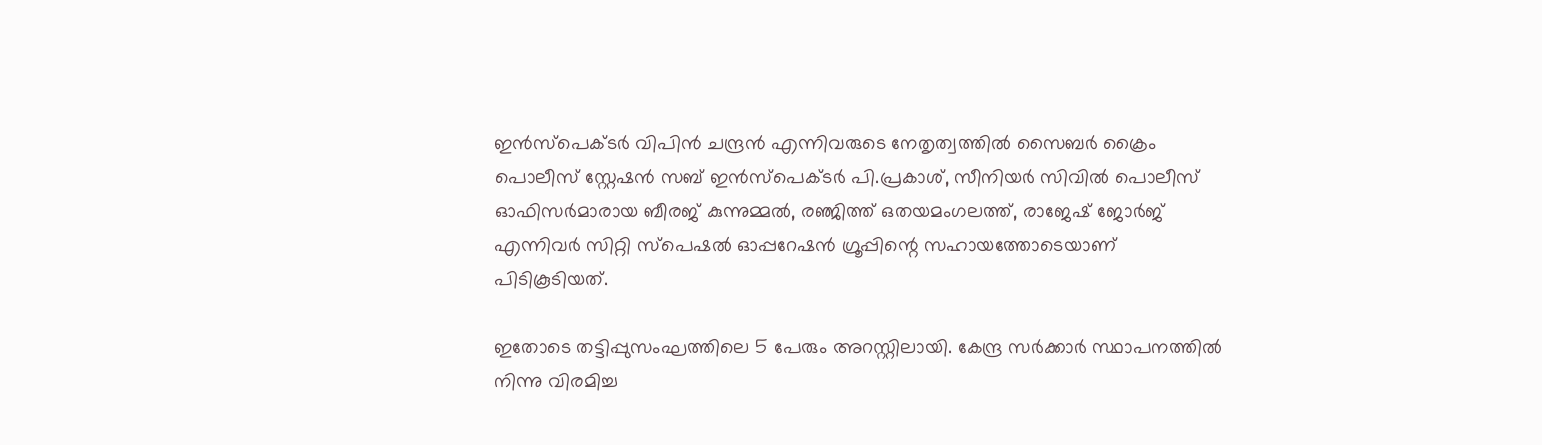ഇന്‍സ്‌പെക്ടര്‍ വിപിന്‍ ചന്ദ്രന്‍ എന്നിവരുടെ നേതൃത്വത്തില്‍ സൈബര്‍ ക്രൈം പൊലീസ് സ്റ്റേഷന്‍ സബ് ഇന്‍സ്‌പെക്ടര്‍ പി.പ്രകാശ്, സീനിയര്‍ സിവില്‍ പൊലീസ് ഓഫിസര്‍മാരായ ബീരജ് കുന്നുമ്മല്‍, രഞ്ജിത്ത് ഒതയമംഗലത്ത്, രാജേഷ് ജോര്‍ജ് എന്നിവര്‍ സിറ്റി സ്‌പെഷല്‍ ഓപ്പറേഷന്‍ ഗ്രൂപ്പിന്റെ സഹായത്തോടെയാണ് പിടികൂടിയത്.

ഇതോടെ തട്ടിപ്പുസംഘത്തിലെ 5 പേരും അറസ്റ്റിലായി. കേന്ദ്ര സര്‍ക്കാര്‍ സ്ഥാപനത്തില്‍ നിന്നു വിരമിച്ച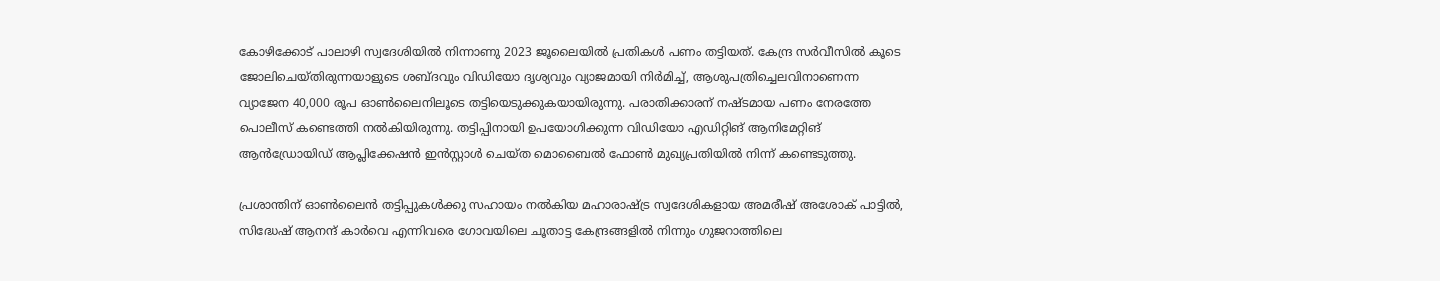കോഴിക്കോട് പാലാഴി സ്വദേശിയില്‍ നിന്നാണു 2023 ജൂലൈയില്‍ പ്രതികള്‍ പണം തട്ടിയത്. കേന്ദ്ര സര്‍വീസില്‍ കൂടെ ജോലിചെയ്തിരുന്നയാളുടെ ശബ്ദവും വിഡിയോ ദൃശ്യവും വ്യാജമായി നിര്‍മിച്ച്, ആശുപത്രിച്ചെലവിനാണെന്ന വ്യാജേന 40,000 രൂപ ഓണ്‍ലൈനിലൂടെ തട്ടിയെടുക്കുകയായിരുന്നു. പരാതിക്കാരന് നഷ്ടമായ പണം നേരത്തേ പൊലീസ് കണ്ടെത്തി നല്‍കിയിരുന്നു. തട്ടിപ്പിനായി ഉപയോഗിക്കുന്ന വിഡിയോ എഡിറ്റിങ് ആനിമേറ്റിങ് ആന്‍ഡ്രോയിഡ് ആപ്ലിക്കേഷന്‍ ഇന്‍സ്റ്റാള്‍ ചെയ്ത മൊബൈല്‍ ഫോണ്‍ മുഖ്യപ്രതിയില്‍ നിന്ന് കണ്ടെടുത്തു.

പ്രശാന്തിന് ഓണ്‍ലൈന്‍ തട്ടിപ്പുകള്‍ക്കു സഹായം നല്‍കിയ മഹാരാഷ്ട്ര സ്വദേശികളായ അമരീഷ് അശോക് പാട്ടില്‍, സിദ്ധേഷ് ആനന്ദ് കാര്‍വെ എന്നിവരെ ഗോവയിലെ ചൂതാട്ട കേന്ദ്രങ്ങളില്‍ നിന്നും ഗുജറാത്തിലെ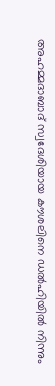അഹമ്മദാബാദ് സ്വദേശിയായ കൗശലിനെ ഡല്‍ഹിയില്‍ നിന്നും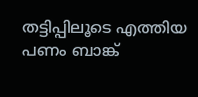തട്ടിപ്പിലൂടെ എത്തിയ പണം ബാങ്ക്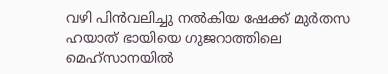വഴി പിന്‍വലിച്ചു നല്‍കിയ ഷേക്ക് മുര്‍തസ ഹയാത് ഭായിയെ ഗുജറാത്തിലെ മെഹ്‌സാനയില്‍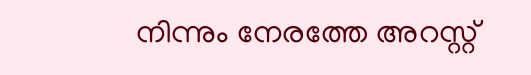നിന്നും നേരത്തേ അറസ്റ്റ്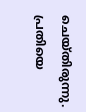ചെയ്തിരുന്നു. പ്രതിയെ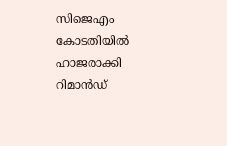സിജെഎം കോടതിയില്‍ ഹാജരാക്കി റിമാന്‍ഡ്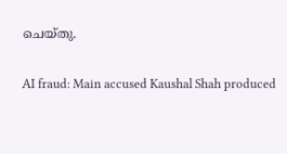ചെയ്തു.

AI fraud: Main accused Kaushal Shah produced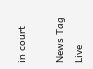in court

News Tag Live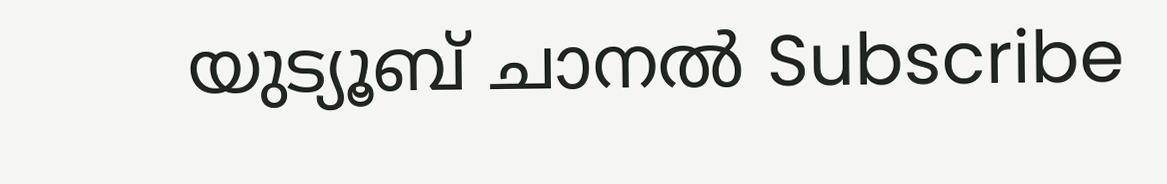യുട്യൂബ് ചാനല്‍ Subscribe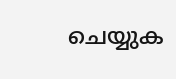ചെയ്യുക